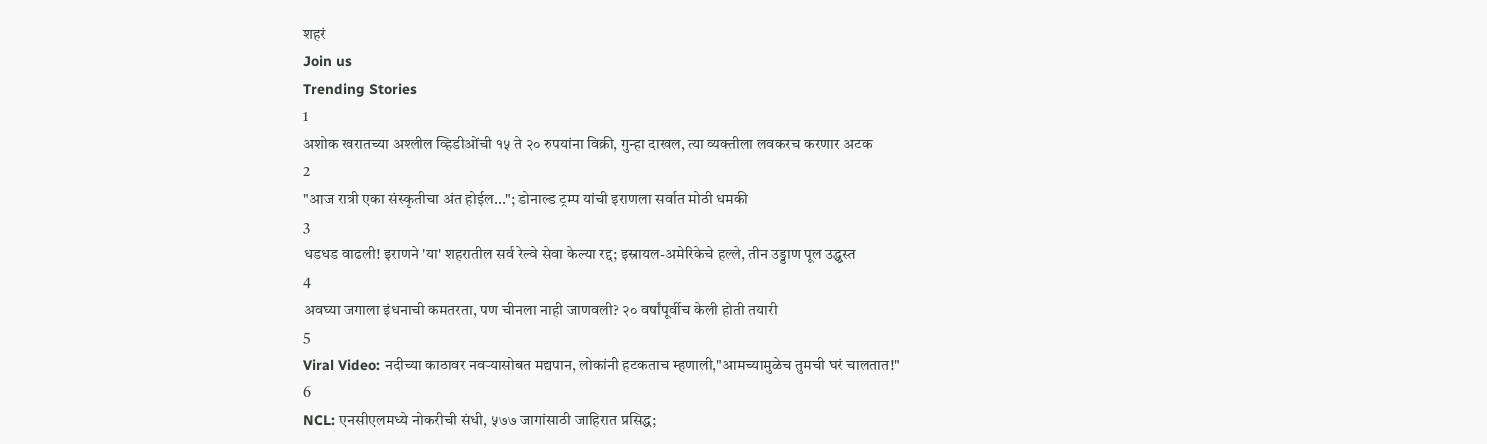शहरं
Join us
Trending Stories
1
अशोक खरातच्या अश्लील व्हिडीओंची १५ ते २० रुपयांना विक्री, गुन्हा दाखल, त्या व्यक्तीला लवकरच करणार अटक
2
"आज रात्री एका संस्कृतीचा अंत होईल..."; डोनाल्ड ट्रम्प यांची इराणला सर्वात मोठी धमकी
3
धडधड वाढली! इराणने 'या' शहरातील सर्व रेल्वे सेवा केल्या रद्द; इस्रायल-अमेरिकेचे हल्ले, तीन उड्डाण पूल उद्ध्वस्त
4
अवघ्या जगाला इंधनाची कमतरता, पण चीनला नाही जाणवली? २० वर्षांपूर्वीच केली होती तयारी
5
Viral Video: नदीच्या काठावर नवऱ्यासोबत मद्यपान, लोकांनी हटकताच म्हणाली,"आमच्यामुळेच तुमची घरं चालतात!"
6
NCL: एनसीएलमध्ये नोकरीची संधी, ५७७ जागांसाठी जाहिरात प्रसिद्ध;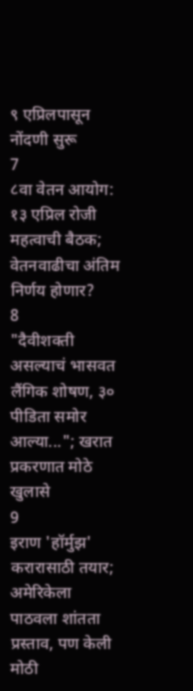९ एप्रिलपासून नोंदणी सुरू
7
८वा वेतन आयोग: १३ एप्रिल रोजी महत्वाची बैठक; वेतनवाढीचा अंतिम निर्णय होणार?
8
"दैवीशक्ती असल्याचं भासवत लैंगिक शोषण, ३० पीडिता समोर आल्या..."; खरात प्रकरणात मोठे खुलासे
9
इराण 'हॉर्मुझ' करारासाठी तयार; अमेरिकेला पाठवला शांतता प्रस्ताव, पण केली मोठी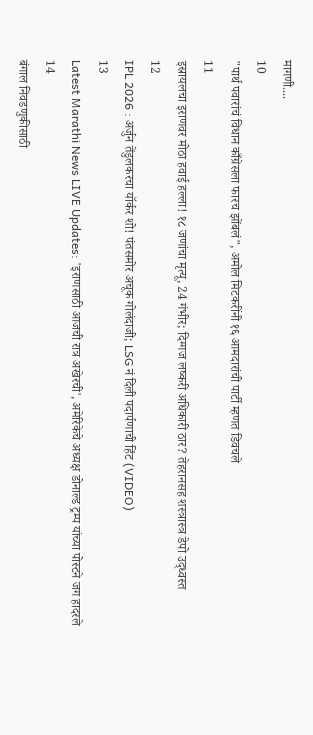मागणी....
10
"पार्थ पवारांचं विधान काँग्रेसला फारच झोंबलं", अमोल मिटकरींनी १६ आमदारांची पार्टी म्हणत डिवचले
11
इस्रायलचा इराणवर मोठा हवाई हल्ला! १८ जणांचा मृत्यू, 24 गंभीर; दिग्गज लष्करी अधिकारी ठार? तेहरानसह शस्त्रास्त्र डेपो उद्ध्वस्त
12
IPL 2026 : अर्जुन तेंडुलकरचा यॉर्कर शो! पंतसमोर अचूक गोलंदाजी; LSG नं दिली पदार्पणाची हिंट (VIDEO)
13
Latest Marathi News LIVE Updates: 'इराणसाठी आजची रात्र अखेरची', अमेरिकेचे अध्यक्ष डोनाल्ड ट्रम्प यांच्या पोस्टने जग हादरले
14
बंगाल निवडणुकीसाठी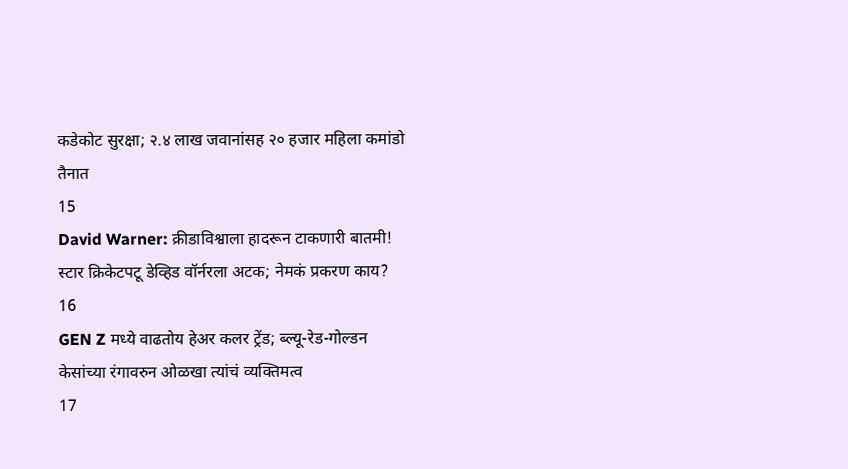कडेकोट सुरक्षा; २.४ लाख जवानांसह २० हजार महिला कमांडो तैनात
15
David Warner: क्रीडाविश्वाला हादरून टाकणारी बातमी! स्टार क्रिकेटपटू डेव्हिड वॉर्नरला अटक; नेमकं प्रकरण काय?
16
GEN Z मध्ये वाढतोय हेअर कलर ट्रेंड; ब्ल्यू-रेड-गोल्डन केसांच्या रंगावरुन ओळखा त्यांचं व्यक्तिमत्व
17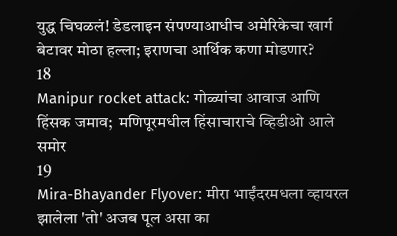युद्ध चिघळलं! डेडलाइन संपण्याआधीच अमेरिकेचा खार्ग बेटावर मोठा हल्ला; इराणचा आर्थिक कणा मोडणार?
18
Manipur rocket attack: गोळ्यांचा आवाज आणि हिंसक जमाव;  मणिपूरमधील हिंसाचाराचे व्हिडीओ आले समोर
19
Mira-Bhayander Flyover: मीरा भाईंदरमधला व्हायरल झालेला 'तो' अजब पूल असा का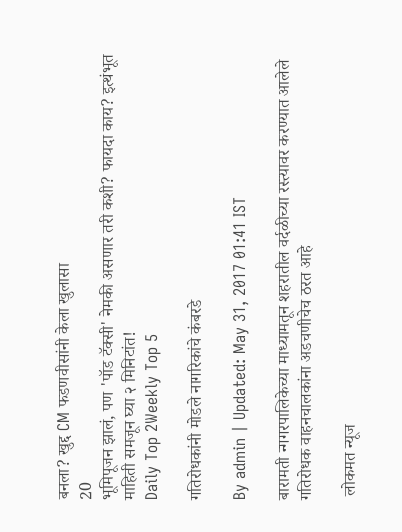बनला? खुद्द CM फडणवीसांनी केला खुलासा
20
भूमिपूजन झालं, पण 'पॉड टॅक्सी' नेमकी असणार तरी कशी? फायदा काय? इत्थंभूत माहिती समजून घ्या २ मिनिटांत!
Daily Top 2Weekly Top 5

गतिरोधकांनी मोडले नागरिकांचे कंबरडे

By admin | Updated: May 31, 2017 01:41 IST

बारामती न्गगरपालिकेच्या माध्यामतून शहरातील वर्दळीच्या रस्त्यावर करण्यात आलेले गतिरोधक वाहनचालकांना अडचणीचेच ठरत आहे

 लोकमत न्यूज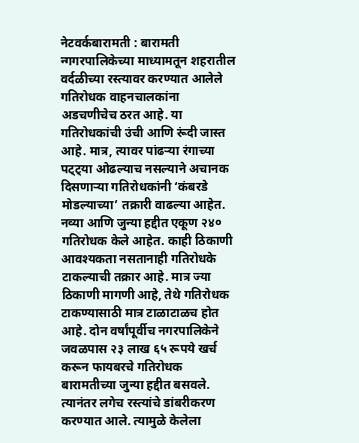नेटवर्कबारामती : बारामती न्गगरपालिकेच्या माध्यामतून शहरातील वर्दळीच्या रस्त्यावर करण्यात आलेले गतिरोधक वाहनचालकांना अडचणीचेच ठरत आहे. या गतिरोधकांची उंची आणि रूंदी जास्त आहे. मात्र, त्यावर पांढऱ्या रंगाच्या पट्ट्या ओढल्याच नसल्याने अचानक दिसणाऱ्या गतिरोधकांनी ‘कंबरडे मोडल्याच्या’ तक्रारी वाढल्या आहेत. नव्या आणि जुन्या हद्दीत एकूण २४० गतिरोधक केले आहेत. काही ठिकाणी आवश्यकता नसतानाही गतिरोधके टाकल्याची तक्रार आहे. मात्र ज्या ठिकाणी मागणी आहे, तेथे गतिरोधक टाकण्यासाठी मात्र टाळाटाळच होत आहे. दोन वर्षांपूर्वीच नगरपालिकेने जवळपास २३ लाख ६५ रूपये खर्च करून फायबरचे गतिरोधक बारामतीच्या जुन्या हद्दीत बसवले. त्यानंतर लगेच रस्त्यांचे डांबरीकरण करण्यात आले. त्यामुळे केलेला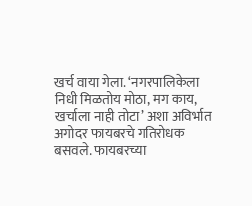खर्च वाया गेला. ‘नगरपालिकेला निधी मिळतोय मोठा, मग काय, खर्चाला नाही तोटा’ अशा अविर्भात अगोदर फायबरचे गतिरोधक बसवले. फायबरच्या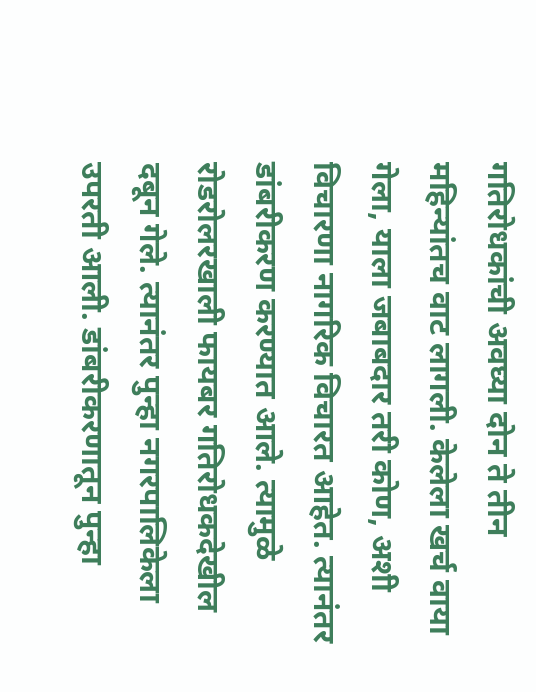गतिरोधकांची अवघ्या दोन ते तीन महिन्यांतच वाट लागली. केलेला खर्च वाया गेला, याला जबाबदार तरी कोण, अशी विचारणा नागरिक विचारत आहेत. त्यानंतर डांबरीकरण करण्यात आले. त्यामुळे रोडरोलरखाली फायबर गतिरोधकदेखील दबून गेले. त्यानंतर पुन्हा नगरपालिकेला उपरती आली. डांबरीकरणातून पुन्हा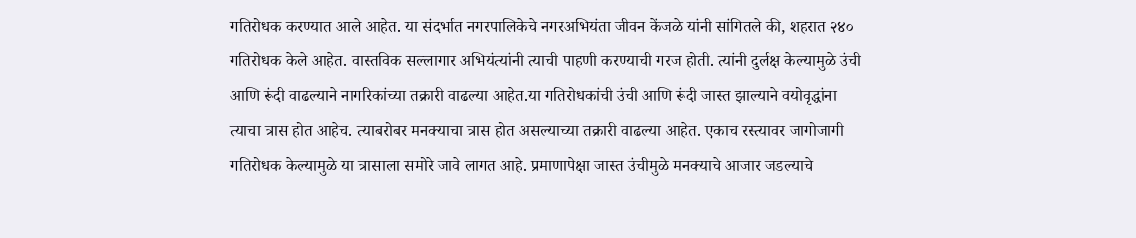गतिरोधक करण्यात आले आहेत. या संदर्भात नगरपालिकेचे नगरअभियंता जीवन केंजळे यांनी सांगितले की, शहरात २४० गतिरोधक केले आहेत. वास्तविक सल्लागार अभियंत्यांनी त्याची पाहणी करण्याची गरज होती. त्यांनी दुर्लक्ष केल्यामुळे उंची आणि रूंदी वाढल्याने नागरिकांच्या तक्रारी वाढल्या आहेत.या गतिरोधकांची उंची आणि रूंदी जास्त झाल्याने वयोवृद्धांना त्याचा त्रास होत आहेच. त्याबरोबर मनक्याचा त्रास होत असल्याच्या तक्रारी वाढल्या आहेत. एकाच रस्त्यावर जागोजागी गतिरोधक केल्यामुळे या त्रासाला समोरे जावे लागत आहे. प्रमाणापेक्षा जास्त उंचीमुळे मनक्याचे आजार जडल्याचे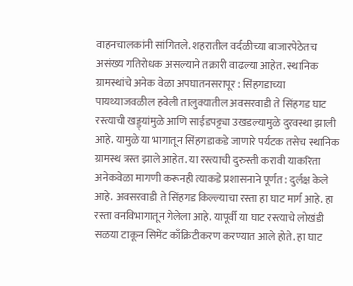वाहनचालकांनी सांगितले. शहरातील वर्दळीच्या बाजारपेठेतच असंख्य गतिरोधक असल्याने तक्रारी वाढल्या आहेत. स्थानिक ग्रामस्थांचे अनेक वेळा अपघातनसरापूर : सिंहगडाच्या पायथ्याजवळील हवेली तालुक्यातील अवसरवाडी ते सिंहगड घाट रस्त्याची खड्ड्यांमुळे आणि साईडपट्ट्या उखडल्यामुळे दुरवस्था झाली आहे. यामुळे या भागातून सिंहगडाकडे जाणारे पर्यटक तसेच स्थानिक ग्रामस्थ त्रस्त झाले आहेत. या रस्त्याची दुरुस्ती करावी याकरिता अनेकवेळा मागणी करूनही त्याकडे प्रशासनाने पूर्णत: दुर्लक्ष केले आहे. अवसरवाडी ते सिंहगड किल्ल्याचा रस्ता हा घाट मार्ग आहे. हा रस्ता वनविभागातून गेलेला आहे. यापूर्वी या घाट रस्त्याचे लोखंडी सळया टाकून सिमेंट काँक्रिटीकरण करण्यात आले होते. हा घाट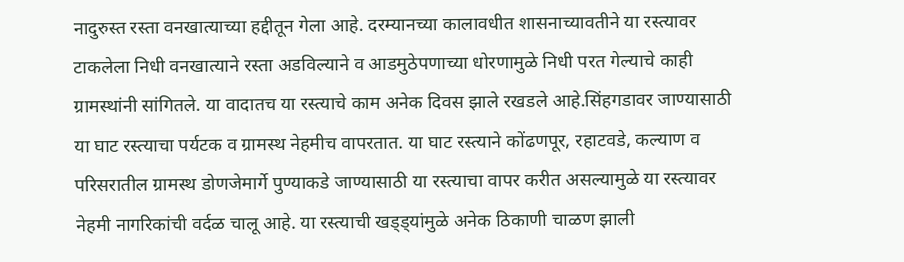नादुरुस्त रस्ता वनखात्याच्या हद्दीतून गेला आहे. दरम्यानच्या कालावधीत शासनाच्यावतीने या रस्त्यावर टाकलेला निधी वनखात्याने रस्ता अडविल्याने व आडमुठेपणाच्या धोरणामुळे निधी परत गेल्याचे काही ग्रामस्थांनी सांगितले. या वादातच या रस्त्याचे काम अनेक दिवस झाले रखडले आहे.सिंहगडावर जाण्यासाठी या घाट रस्त्याचा पर्यटक व ग्रामस्थ नेहमीच वापरतात. या घाट रस्त्याने कोंढणपूर, रहाटवडे, कल्याण व परिसरातील ग्रामस्थ डोणजेमार्गे पुण्याकडे जाण्यासाठी या रस्त्याचा वापर करीत असल्यामुळे या रस्त्यावर नेहमी नागरिकांची वर्दळ चालू आहे. या रस्त्याची खड्ड्यांमुळे अनेक ठिकाणी चाळण झाली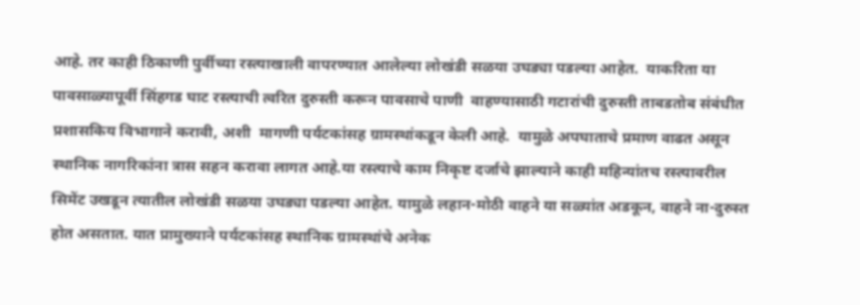आहे. तर काही ठिकाणी पुर्वीच्या रस्त्याखाली वापरण्यात आलेल्या लोखंडी सळया उघड्या पडल्या आहेत.  याकरिता या पावसाळ्यापूर्वी सिंहगड घाट रस्त्याची त्वरित दुरुस्ती करून पावसाचे पाणी  वाहण्यासाठी गटारांची दुरुस्ती ताबडतोब संबंधीत प्रशासकिय विभागाने करावी, अशी  मागणी पर्यटकांसह ग्रामस्थांकडून केली आहे.  यामुळे अपघाताचे प्रमाण वाढत असून स्थानिक नागरिकांना त्रास सहन करावा लागत आहे.या रस्त्याचे काम निकृष्ट दर्जाचे झाल्याने काही महिन्यांतच रस्त्यावरील सिमेंट उखडून त्यातील लोखंडी सळया उघड्या पडल्या आहेत. यामुळे लहान-मोठी वाहने या सळ्यांत अडकून, वाहने ना-दुरुस्त होत असतात. यात प्रामुख्याने पर्यटकांसह स्थानिक ग्रामस्थांचे अनेक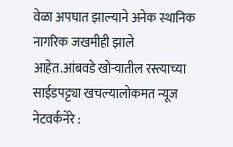वेळा अपघात झाल्याने अनेक स्थानिक नागरिक जखमीही झाले आहेत.आंबवडे खोऱ्यातील रस्त्याच्या साईडपट्ट्या खचल्यालोकमत न्यूज नेटवर्कनेरे :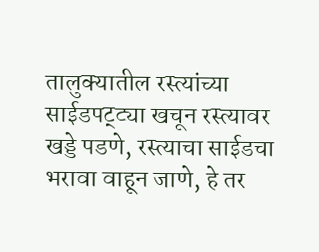तालुक्यातील रस्त्यांच्या साईडपट्ट्या खचून रस्त्यावर खड्डे पडणे, रस्त्याचा साईडचा भरावा वाहून जाणे, हे तर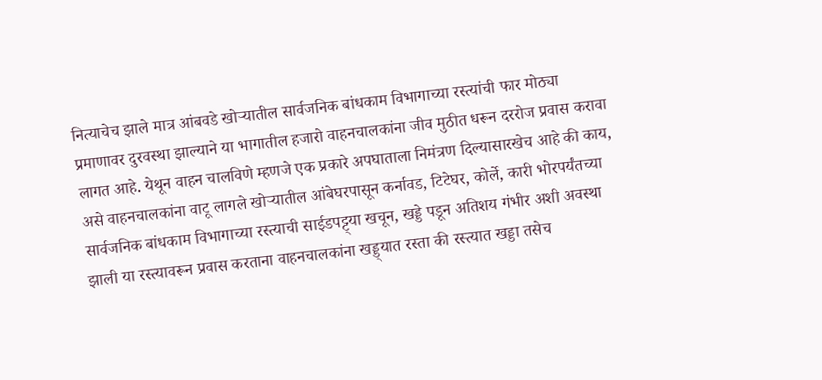नित्याचेच झाले मात्र आंबवडे खोऱ्यातील सार्वजनिक बांधकाम विभागाच्या रस्त्यांची फार मोठ्या प्रमाणावर दुरवस्था झाल्याने या भागातील हजारो वाहनचालकांना जीव मुठीत धरून दररोज प्रवास करावा लागत आहे. येथून वाहन चालविणे म्हणजे एक प्रकारे अपघाताला निमंत्रण दिल्यासारखेच आहे की काय, असे वाहनचालकांना वाटू लागले खोऱ्यातील आंबेघरपासून कर्नावड, टिटेघर, कोर्ले, कारी भोरपर्यंतच्या सार्वजनिक बांधकाम विभागाच्या रस्त्याची साईडपट्ट्या खचून, खड्डे पडून अतिशय गंभीर अशी अवस्था झाली या रस्त्यावरून प्रवास करताना वाहनचालकांना खड्ड्यात रस्ता की रस्त्यात खड्डा तसेच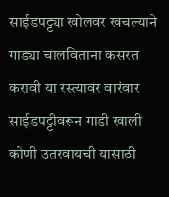साईडपट्ट्या खोलवर खचल्याने गाड्या चालविताना कसरत करावी या रस्त्यावर वारंवार साईडपट्टीवरून गाडी खाली कोणी उतरवायची यासाठी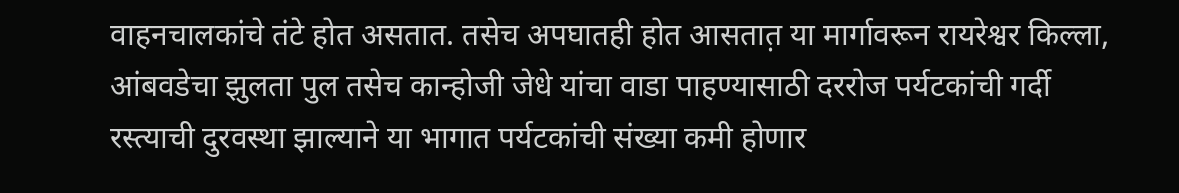वाहनचालकांचे तंटे होत असतात. तसेच अपघातही होत आसतात़ या मार्गावरून रायरेश्वर किल्ला, आंबवडेचा झुलता पुल तसेच कान्होजी जेधे यांचा वाडा पाहण्यासाठी दररोज पर्यटकांची गर्दी रस्त्याची दुरवस्था झाल्याने या भागात पर्यटकांची संख्या कमी होणार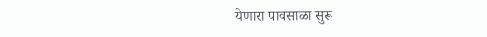येणारा पावसाळा सुरू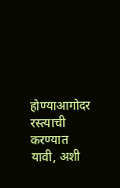होण्याआगोदर रस्त्याची करण्यात यावी, अशी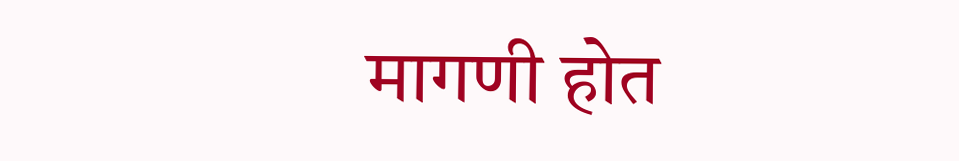मागणी होत